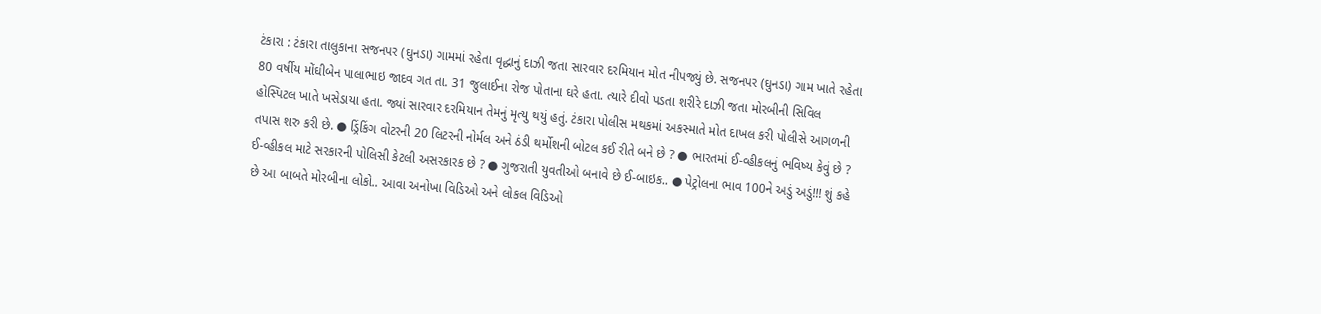ટંકારા : ટંકારા તાલુકાના સજનપર (ઘુનડા) ગામમાં રહેતા વૃદ્ધાનું દાઝી જતા સારવાર દરમિયાન મોત નીપજ્યું છે. સજનપર (ઘુનડા) ગામ ખાતે રહેતા 80 વર્ષીય મોંઘીબેન પાલાભાઇ જાદવ ગત તા. 31 જુલાઈના રોજ પોતાના ઘરે હતા. ત્યારે દીવો પડતા શરીરે દાઝી જતા મોરબીની સિવિલ હોસ્પિટલ ખાતે ખસેડાયા હતા. જ્યાં સારવાર દરમિયાન તેમનું મૃત્યુ થયું હતું. ટંકારા પોલીસ મથકમાં અકસ્માતે મોત દાખલ કરી પોલીસે આગળની તપાસ શરુ કરી છે. ● ડ્રિંકિંગ વોટરની 20 લિટરની નોર્મલ અને ઠંડી થર્મોશની બોટલ કઈ રીતે બને છે ? ● ભારતમાં ઈ-વ્હીકલનું ભવિષ્ય કેવું છે ? ઈ-વ્હીકલ માટે સરકારની પોલિસી કેટલી અસરકારક છે ? ● ગુજરાતી યુવતીઓ બનાવે છે ઈ-બાઇક.. ● પેટ્રોલના ભાવ 100ને અડું અડું!!! શું કહે છે આ બાબતે મોરબીના લોકો.. આવા અનોખા વિડિઓ અને લોકલ વિડિઓ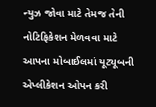ન્યુઝ જોવા માટે તેમજ તેની નોટિફિકેશન મેળવવા માટે આપના મોબાઈલમાં યૂટ્યૂબની એપ્લીકેશન ઓપન કરી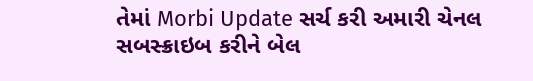તેમાં Morbi Update સર્ચ કરી અમારી ચેનલ સબસ્ક્રાઇબ કરીને બેલ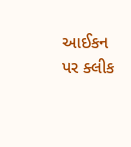આઈકન પર ક્લીક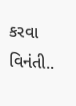કરવા વિનંતી..